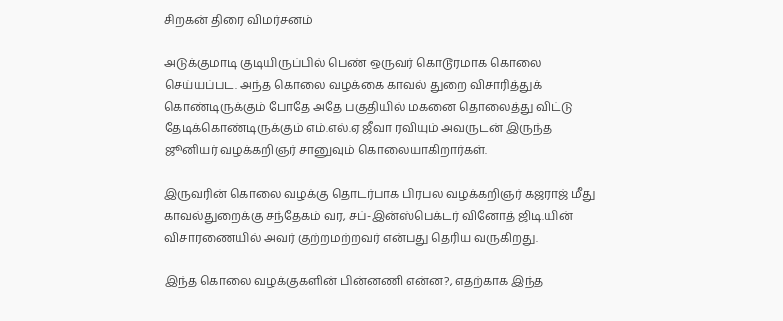சிறகன் திரை விமர்சனம்

அடுக்குமாடி குடியிருப்பில் பெண் ஒருவர் கொடூரமாக கொலை செய்யப்பட. அந்த கொலை வழக்கை காவல் துறை விசாரித்துக் கொண்டிருக்கும் போதே அதே பகுதியில் மகனை தொலைத்து விட்டு தேடிக்கொண்டிருக்கும் எம்.எல்.ஏ ஜீவா ரவியும் அவருடன் இருந்த ஜூனியர் வழக்கறிஞர் சானுவும் கொலையாகிறார்கள்.

இருவரின் கொலை வழக்கு தொடர்பாக பிரபல வழக்கறிஞர் கஜராஜ் மீது காவல்துறைக்கு சந்தேகம் வர, சப்-இன்ஸ்பெக்டர் வினோத் ஜிடி.யின் விசாரணையில் அவர் குற்றமற்றவர் என்பது தெரிய வருகிறது.

இந்த கொலை வழக்குகளின் பின்னணி என்ன?, எதற்காக இந்த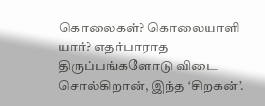கொலைகள்? கொலையாளி யார்? எதர்பாராத திருப்பங்களோடு விடை சொல்கிறான், இந்த ‘சிறகன்’.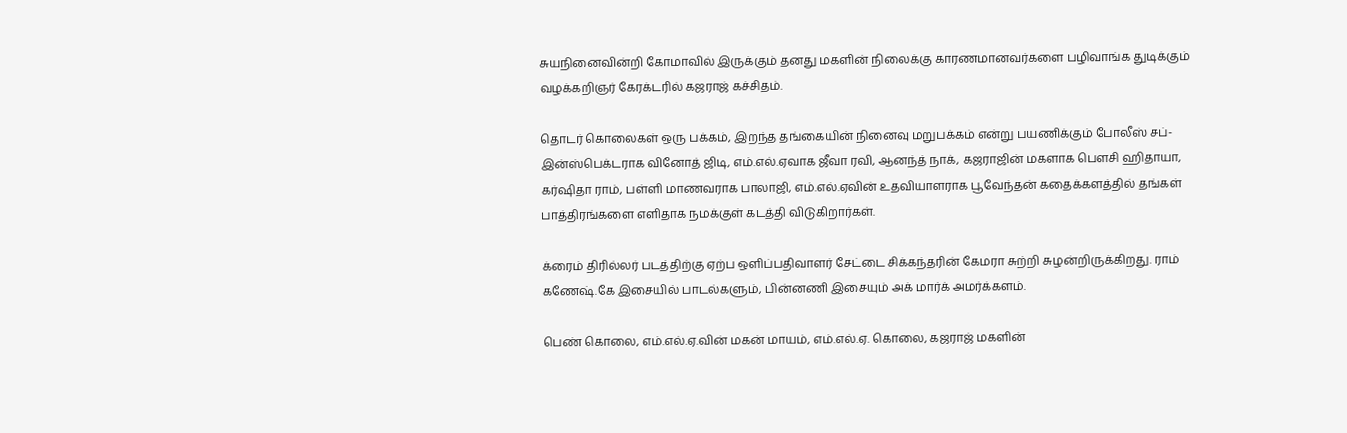சுயநினைவின்றி கோமாவில் இருக்கும் தனது மகளின் நிலைக்கு காரணமானவர்களை பழிவாங்க துடிக்கும் வழக்கறிஞர் கேரக்டரில் கஜராஜ் கச்சிதம்.

தொடர் கொலைகள் ஒரு பக்கம், இறந்த தங்கையின் நினைவு மறுபக்கம் என்று பயணிக்கும் போலீஸ் சப்-இன்ஸ்பெக்டராக வினோத் ஜிடி, எம்.எல்.ஏவாக ஜீவா ரவி, ஆனந்த் நாக், கஜராஜின் மகளாக பெளசி ஹிதாயா, கர்ஷிதா ராம், பள்ளி மாணவராக பாலாஜி, எம்.எல்.ஏவின் உதவியாளராக பூவேந்தன் கதைக்களத்தில் தங்கள் பாத்திரங்களை எளிதாக நமக்குள் கடத்தி விடுகிறார்கள்.

க்ரைம் திரில்லர் படத்திற்கு ஏற்ப ஒளிப்பதிவாளர் சேட்டை சிக்கந்தரின் கேமரா சுற்றி சுழன்றிருக்கிறது. ராம் கணேஷ்.கே இசையில் பாடல்களும், பின்னணி இசையும் அக் மார்க் அமர்க்களம்.

பெண் கொலை, எம்.எல்.ஏ.வின் மகன் மாயம், எம்.எல்.ஏ. கொலை, கஜராஜ் மகளின்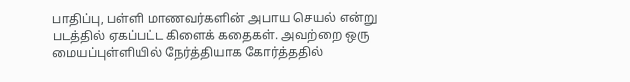பாதிப்பு, பள்ளி மாணவர்களின் அபாய செயல் என்று படத்தில் ஏகப்பட்ட கிளைக் கதைகள். அவற்றை ஒரு மையப்புள்ளியில் நேர்த்தியாக கோர்த்ததில்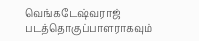வெங்கடேஷ்வராஜ் படத்தொகுப்பாளராகவும்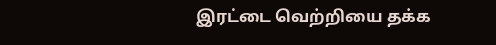இரட்டை வெற்றியை தக்க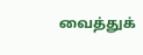வைத்துக்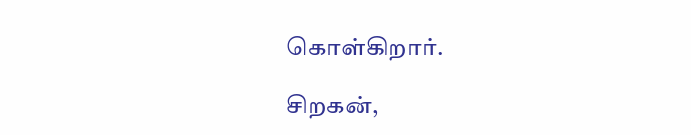கொள்கிறார்.

சிறகன்,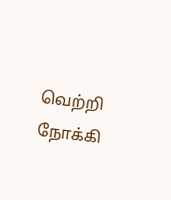வெற்றி நோக்கி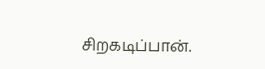சிறகடிப்பான்.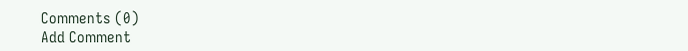Comments (0)
Add Comment